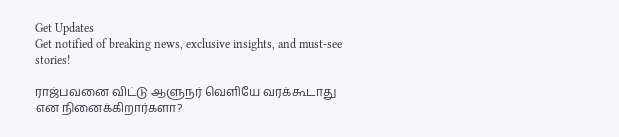Get Updates
Get notified of breaking news, exclusive insights, and must-see stories!

ராஜ்பவனை விட்டு ஆளுநர் வெளியே வரக்கூடாது என நினைக்கிறார்களா?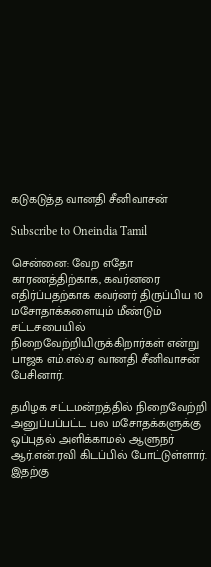கடுகடுத்த வானதி சீனிவாசன்

Subscribe to Oneindia Tamil

சென்னை: வேற எதோ காரணத்திற்காக, கவர்னரை எதிர்ப்பதற்காக கவர்னர் திருப்பிய 10 மசோதாக்களையும் மீண்டும் சட்டசபையில் நிறைவேற்றியிருக்கிறார்கள் என்று பாஜக எம்.எல்.ஏ வானதி சீனிவாசன் பேசினார்.

தமிழக சட்டமன்றத்தில் நிறைவேற்றி அனுப்பப்பட்ட பல மசோதக்களுக்கு ஒப்புதல் அளிக்காமல் ஆளுநர் ஆர்.என்.ரவி கிடப்பில் போட்டுள்ளார். இதற்கு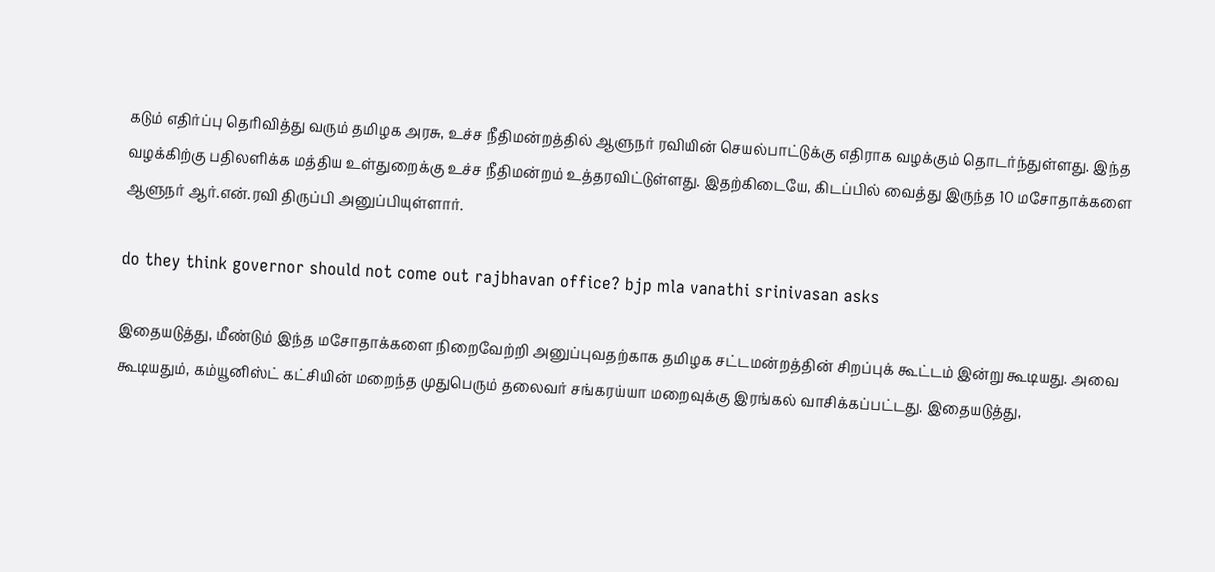கடும் எதிர்ப்பு தெரிவித்து வரும் தமிழக அரசு, உச்ச நீதிமன்றத்தில் ஆளுநர் ரவியின் செயல்பாட்டுக்கு எதிராக வழக்கும் தொடர்ந்துள்ளது. இந்த வழக்கிற்கு பதிலளிக்க மத்திய உள்துறைக்கு உச்ச நீதிமன்றம் உத்தரவிட்டுள்ளது. இதற்கிடையே, கிடப்பில் வைத்து இருந்த 10 மசோதாக்களை ஆளுநர் ஆர்.என்.ரவி திருப்பி அனுப்பியுள்ளார்.

do they think governor should not come out rajbhavan office? bjp mla vanathi srinivasan asks

இதையடுத்து, மீண்டும் இந்த மசோதாக்களை நிறைவேற்றி அனுப்புவதற்காக தமிழக சட்டமன்றத்தின் சிறப்புக் கூட்டம் இன்று கூடியது. அவை கூடியதும், கம்யூனிஸ்ட் கட்சியின் மறைந்த முதுபெரும் தலைவர் சங்கரய்யா மறைவுக்கு இரங்கல் வாசிக்கப்பட்டது. இதையடுத்து,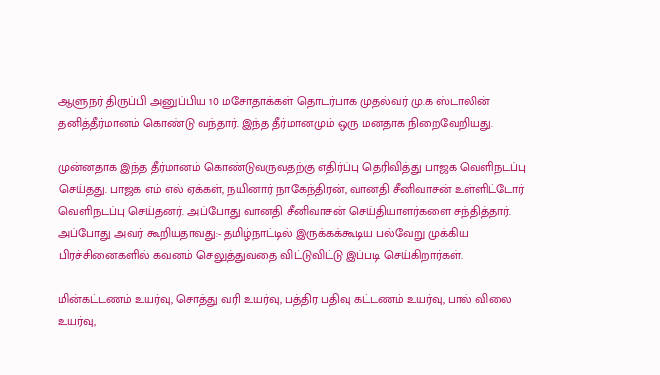ஆளுநர் திருப்பி அனுப்பிய 10 மசோதாக்கள் தொடர்பாக முதல்வர் மு.க ஸ்டாலின் தனித்தீர்மானம் கொண்டு வந்தார். இந்த தீர்மானமும் ஒரு மனதாக நிறைவேறியது.

முன்னதாக இந்த தீர்மானம் கொண்டுவருவதற்கு எதிர்ப்பு தெரிவித்து பாஜக வெளிநடப்பு செய்தது. பாஜக எம் எல் ஏக்கள், நயினார் நாகேந்திரன், வானதி சீனிவாசன் உள்ளிட்டோர் வெளிநடப்பு செய்தனர். அப்போது வானதி சீனிவாசன் செய்தியாளர்களை சந்தித்தார். அப்போது அவர் கூறியதாவது:- தமிழ்நாட்டில் இருக்கக்கூடிய பல்வேறு முக்கிய பிரச்சினைகளில் கவனம் செலுத்துவதை விட்டுவிட்டு இப்படி செய்கிறார்கள்.

மின்கட்டணம் உயர்வு, சொத்து வரி உயர்வு, பத்திர பதிவு கட்டணம் உயர்வு, பால் விலை உயர்வு,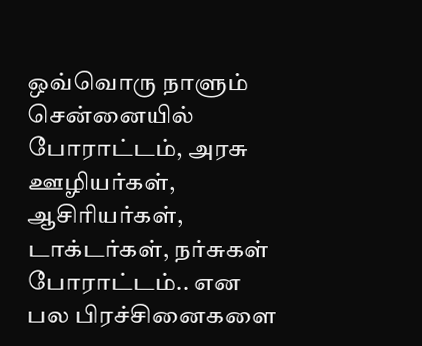ஒவ்வொரு நாளும் சென்னையில் போராட்டம், அரசு ஊழியர்கள், ஆசிரியர்கள், டாக்டர்கள், நர்சுகள் போராட்டம்.. என பல பிரச்சினைகளை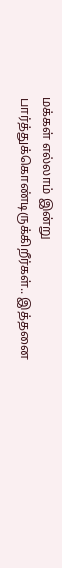மக்கள் எல்லாம் இன்று பார்த்துக்கொண்டிருக்கிறீர்கள்.. இத்தனை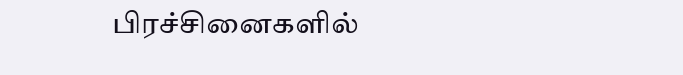பிரச்சினைகளில்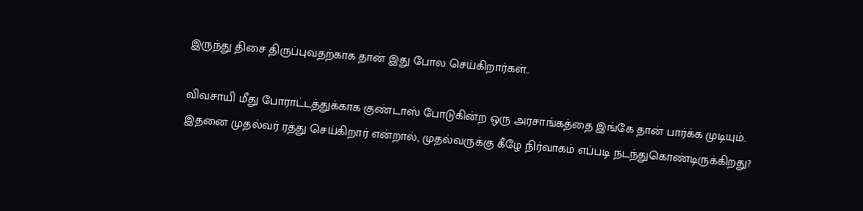இருந்து திசை திருப்புவதற்காக தான் இது போல செய்கிறார்கள்..

விவசாயி மீது போராட்டத்துக்காக குண்டாஸ் போடுகின்ற ஒரு அரசாங்கத்தை இங்கே தான் பார்க்க முடியும். இதனை முதல்வர் ரத்து செய்கிறார் என்றால், முதல்வருக்கு கீழே நிர்வாகம் எப்படி நடந்துகொண்டிருக்கிறது?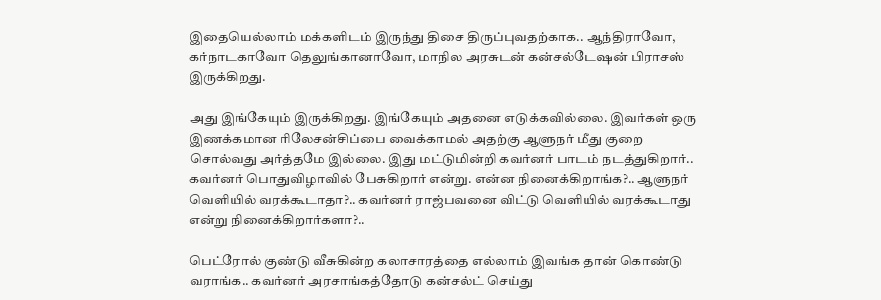இதையெல்லாம் மக்களிடம் இருந்து திசை திருப்புவதற்காக.. ஆந்திராவோ, கர்நாடகாவோ தெலுங்கானாவோ, மாநில அரசுடன் கன்சல்டேஷன் பிராசஸ் இருக்கிறது.

அது இங்கேயும் இருக்கிறது. இங்கேயும் அதனை எடுக்கவில்லை. இவர்கள் ஒரு இணக்கமான ரிலேசன்சிப்பை வைக்காமல் அதற்கு ஆளுநர் மீது குறை சொல்வது அர்த்தமே இல்லை. இது மட்டுமின்றி கவர்னர் பாடம் நடத்துகிறார்.. கவர்னர் பொதுவிழாவில் பேசுகிறார் என்று. என்ன நினைக்கிறாங்க?.. ஆளுநர் வெளியில் வரக்கூடாதா?.. கவர்னர் ராஜ்பவனை விட்டு வெளியில் வரக்கூடாது என்று நினைக்கிறார்களா?..

பெட்ரோல் குண்டு வீசுகின்ற கலாசாரத்தை எல்லாம் இவங்க தான் கொண்டு வராங்க.. கவர்னர் அரசாங்கத்தோடு கன்சல்ட் செய்து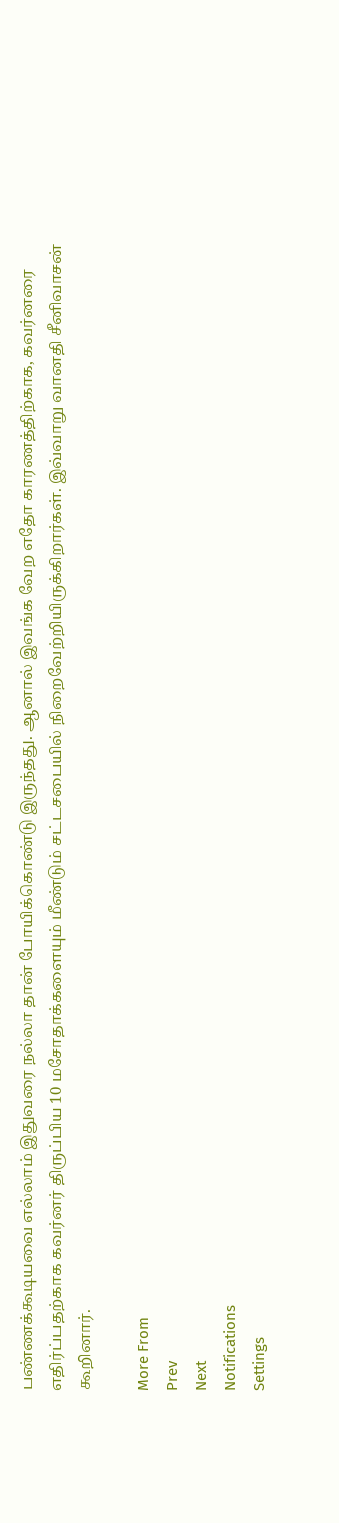பண்ணக்கூடியவை எல்லாம் இதுவரை நல்லா தான் போயிக்கொண்டு இருந்தது. ஆனால் இவங்க வேற எதோ காரணத்திற்காக, கவர்னரை எதிர்ப்பதற்காக கவர்னர் திருப்பிய 10 மசோதாக்களையும் மீண்டும் சட்டசபையில் நிறைவேற்றியிருக்கிறார்கள். இவ்வாறு வானதி சீனிவாசன் கூறினார்.

More From
Prev
Next
Notifications
Settings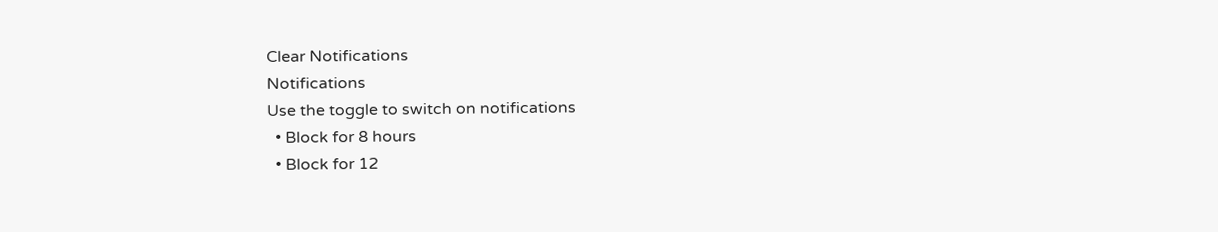Clear Notifications
Notifications
Use the toggle to switch on notifications
  • Block for 8 hours
  • Block for 12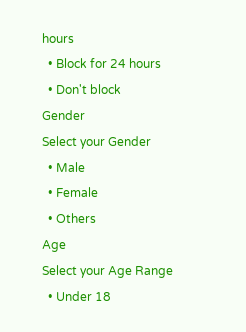hours
  • Block for 24 hours
  • Don't block
Gender
Select your Gender
  • Male
  • Female
  • Others
Age
Select your Age Range
  • Under 18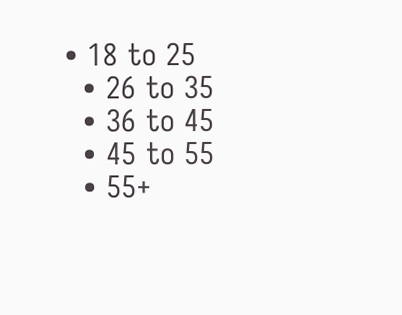• 18 to 25
  • 26 to 35
  • 36 to 45
  • 45 to 55
  • 55+